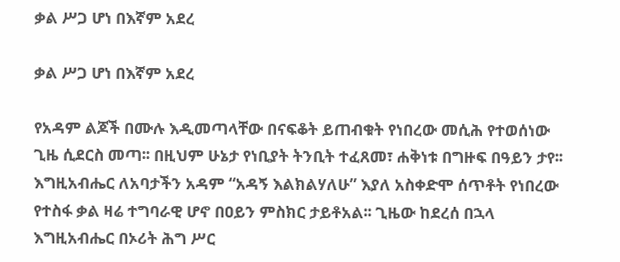ቃል ሥጋ ሆነ በእኛም አደረ

ቃል ሥጋ ሆነ በእኛም አደረ

የአዳም ልጆች በሙሉ እዲመጣላቸው በናፍቆት ይጠብቁት የነበረው መሲሕ የተወሰነው ጊዜ ሲደርስ መጣ፡፡ በዚህም ሁኔታ የነቢያት ትንቢት ተፈጸመ፣ ሐቅነቱ በግዙፍ በዓይን ታየ፡፡ እግዚአብሔር ለአባታችን አዳም “አዳኝ እልክልሃለሁ” እያለ አስቀድሞ ሰጥቶት የነበረው የተስፋ ቃል ዛሬ ተግባራዊ ሆኖ በዐይን ምስክር ታይቶአል፡፡ ጊዜው ከደረሰ በኋላ እግዚአብሔር በኦሪት ሕግ ሥር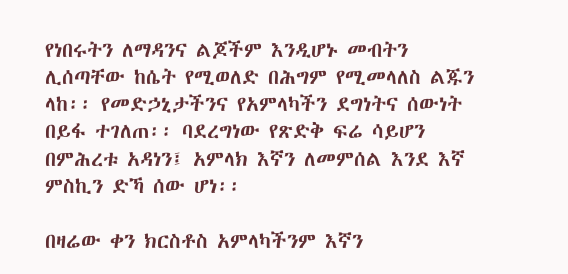የነበሩትን ለማዳንና ልጆችም እንዲሆኑ መብትን ሊሰጣቸው ከሴት የሚወለድ በሕግም የሚመላለስ ልጁን ላከ፡፡ የመድኃኒታችንና የአምላካችን ደግነትና ሰውነት በይፋ ተገለጠ፡፡ ባደረግነው የጽድቅ ፍሬ ሳይሆን በምሕረቱ አዳነን፤ አምላክ እኛን ለመምሰል እንደ እኛ ምስኪን ድኻ ሰው ሆነ፡፡

በዛሬው ቀን ክርስቶስ አምላካችንም እኛን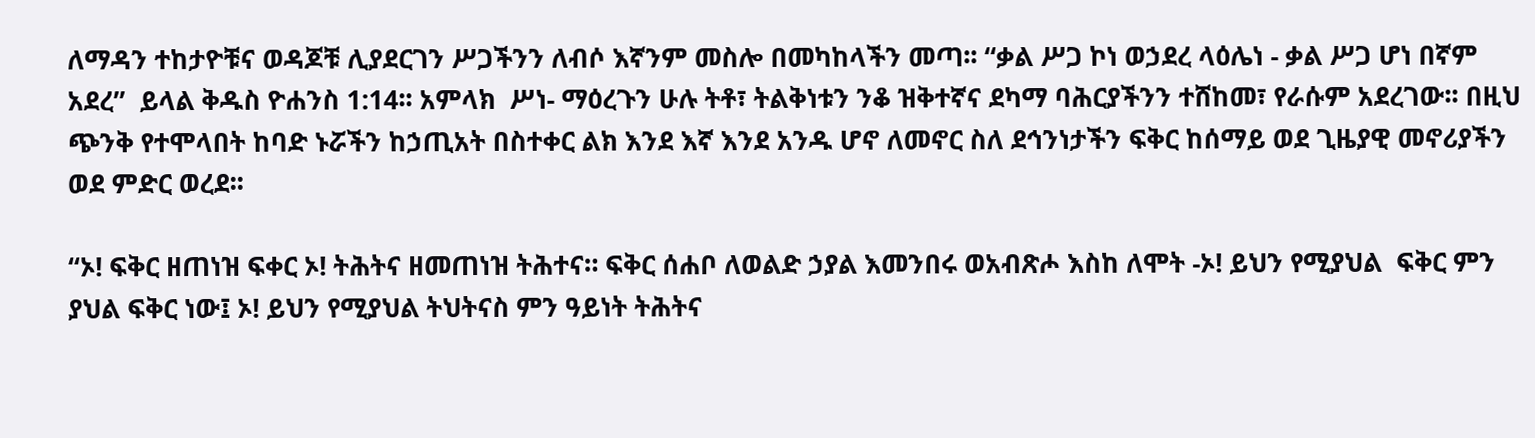ለማዳን ተከታዮቹና ወዳጆቹ ሊያደርገን ሥጋችንን ለብሶ እኛንም መስሎ በመካከላችን መጣ፡፡ “ቃል ሥጋ ኮነ ወኃደረ ላዕሌነ - ቃል ሥጋ ሆነ በኛም አደረ”  ይላል ቅዱስ ዮሐንስ 1:14፡፡ አምላክ  ሥነ- ማዕረጉን ሁሉ ትቶ፣ ትልቅነቱን ንቆ ዝቅተኛና ደካማ ባሕርያችንን ተሸከመ፣ የራሱም አደረገው፡፡ በዚህ ጭንቅ የተሞላበት ከባድ ኑሯችን ከኃጢአት በስተቀር ልክ እንደ እኛ እንደ አንዱ ሆኖ ለመኖር ስለ ደኅንነታችን ፍቅር ከሰማይ ወደ ጊዜያዊ መኖሪያችን ወደ ምድር ወረደ፡፡

“ኦ! ፍቅር ዘጠነዝ ፍቀር ኦ! ትሕትና ዘመጠነዝ ትሕተና። ፍቅር ሰሐቦ ለወልድ ኃያል እመንበሩ ወአብጽሖ እስከ ለሞት -ኦ! ይህን የሚያህል  ፍቅር ምን ያህል ፍቅር ነው፤ ኦ! ይህን የሚያህል ትህትናስ ምን ዓይነት ትሕትና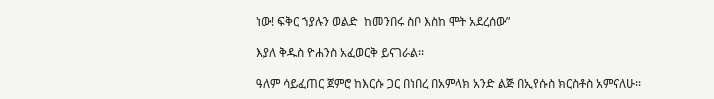ነው! ፍቅር ኀያሉን ወልድ  ከመንበሩ ስቦ እስከ ሞት አደረሰው”

እያለ ቅዱስ ዮሐንስ አፈወርቅ ይናገራል፡፡

ዓለም ሳይፈጠር ጀምሮ ከእርሱ ጋር በነበረ በአምላክ አንድ ልጅ በኢየሱስ ክርስቶስ አምናለሁ፡፡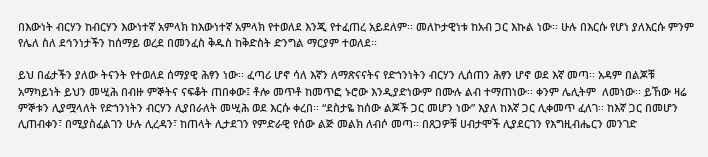በእውነት ብርሃን ከብርሃን እውነተኛ አምላክ ከእውነተኛ አምላክ የተወለደ እንጂ የተፈጠረ አይደለም፡፡ መለኮታዊነቱ ከአብ ጋር እኩል ነው፡፡ ሁሉ በእርሱ የሆነ ያለእርሱ ምንም የሌለ ስለ ደኅንነታችን ከሰማይ ወረደ በመንፈስ ቅዱስ ከቅድስት ድንግል ማርያም ተወለደ፡፡

ይህ በፊታችን ያለው ትናንት የተወለደ ሰማያዊ ሕፃን ነው፡፡ ፈጣሪ ሆኖ ሳለ እኛን ለማጽናናትና የድኀንነትን ብርሃን ሊሰጠን ሕፃን ሆኖ ወደ እኛ መጣ፡፡ አዳም በልጆቹ አማካይነት ይህን መሢሕ በብዙ ምኞትና ናፍቆት ጠበቀው፤ ቶሎ መጥቶ ከመጥፎ ኑሮው እንዲያድነውም በሙሉ ልብ ተማጠነው፡፡ ቀንም ሌሊትም  ለመነው፡፡ ይኸው ዛሬ ምኞቱን ሊያሟላለት የድኀንነትን ብርሃን ሊያበራለት መሢሕ ወደ እርሱ ቀረበ፡፡ “ደስታዬ ከሰው ልጆች ጋር መሆን ነው” እያለ ከእኛ ጋር ሊቀመጥ ፈለገ፡፡ ከእኛ ጋር በመሆን ሊጠብቀን፣ በሚያስፈልገን ሁሉ ሊረዳን፣ ከጠላት ሊታደገን የምድራዊ የሰው ልጅ መልክ ለብሶ መጣ፡፡ በጸጋዎቹ ሀብታሞች ሊያደርገን የእግዚብሔርን መንገድ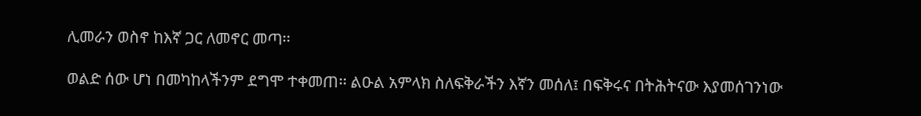ሊመራን ወስኖ ከእኛ ጋር ለመኖር መጣ፡፡

ወልድ ሰው ሆነ በመካከላችንም ደግሞ ተቀመጠ፡፡ ልዑል አምላክ ስለፍቅራችን እኛን መሰለ፤ በፍቅሩና በትሕትናው እያመሰገንነው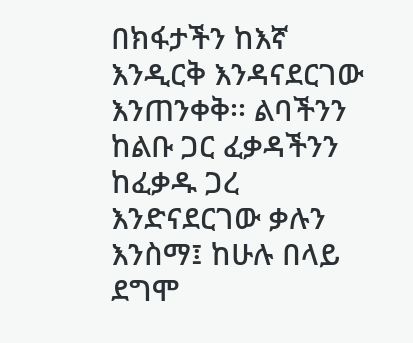በክፋታችን ከእኛ እንዲርቅ እንዳናደርገው እንጠንቀቅ፡፡ ልባችንን ከልቡ ጋር ፈቃዳችንን ከፈቃዱ ጋረ እንድናደርገው ቃሉን እንስማ፤ ከሁሉ በላይ ደግሞ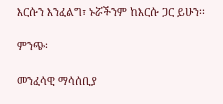እርሱን እንፈልግ፣ ኑሯችንም ከእርሱ ጋር ይሁን፡፡

ምንጭ፡

መንፈሳዊ ማሳሰቢያ